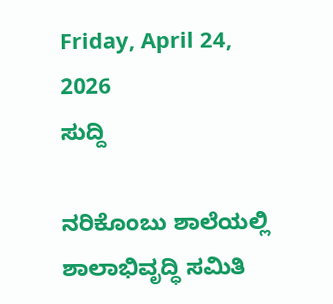Friday, April 24, 2026
ಸುದ್ದಿ

ನರಿಕೊಂಬು ಶಾಲೆಯಲ್ಲಿ ಶಾಲಾಭಿವೃದ್ಧಿ ಸಮಿತಿ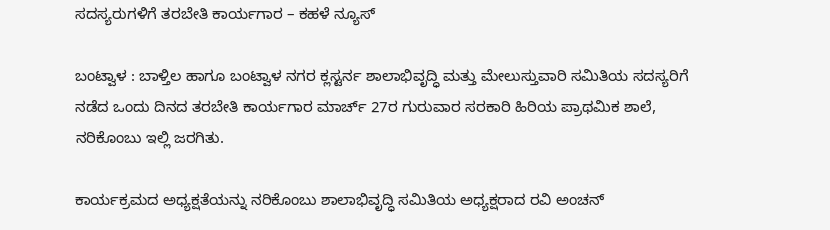ಸದಸ್ಯರುಗಳಿಗೆ ತರಬೇತಿ ಕಾರ್ಯಗಾರ – ಕಹಳೆ ನ್ಯೂಸ್

ಬಂಟ್ವಾಳ : ಬಾಳ್ತಿಲ ಹಾಗೂ ಬಂಟ್ವಾಳ ನಗರ ಕ್ಲಸ್ಟರ್ನ ಶಾಲಾಭಿವೃದ್ಧಿ ಮತ್ತು ಮೇಲುಸ್ತುವಾರಿ ಸಮಿತಿಯ ಸದಸ್ಯರಿಗೆ ನಡೆದ ಒಂದು ದಿನದ ತರಬೇತಿ ಕಾರ್ಯಗಾರ ಮಾರ್ಚ್ 27ರ ಗುರುವಾರ ಸರಕಾರಿ ಹಿರಿಯ ಪ್ರಾಥಮಿಕ ಶಾಲೆ, ನರಿಕೊಂಬು ಇಲ್ಲಿ ಜರಗಿತು.

ಕಾರ್ಯಕ್ರಮದ ಅಧ್ಯಕ್ಷತೆಯನ್ನು ನರಿಕೊಂಬು ಶಾಲಾಭಿವೃದ್ಧಿ ಸಮಿತಿಯ ಅಧ್ಯಕ್ಷರಾದ ರವಿ ಅಂಚನ್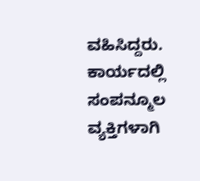ವಹಿಸಿದ್ದರು. ಕಾರ್ಯದಲ್ಲಿ ಸಂಪನ್ಮೂಲ ವ್ಯಕ್ತಿಗಳಾಗಿ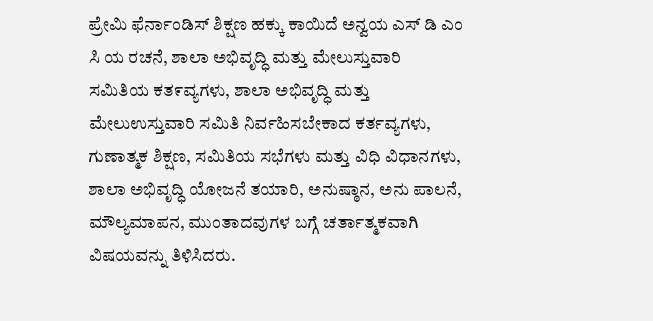ಪ್ರೇಮಿ ಫೆರ್ನಾಂಡಿಸ್ ಶಿಕ್ಷಣ ಹಕ್ಕು ಕಾಯಿದೆ ಅನ್ವಯ ಎಸ್ ಡಿ ಎಂ ಸಿ ಯ ರಚನೆ, ಶಾಲಾ ಅಭಿವೃದ್ಧಿ ಮತ್ತು ಮೇಲುಸ್ತುವಾರಿ ಸಮಿತಿಯ ಕತ೯ವ್ಯಗಳು, ಶಾಲಾ ಅಭಿವೃದ್ಧಿ ಮತ್ತು ಮೇಲುಉಸ್ತುವಾರಿ ಸಮಿತಿ ನಿರ್ವಹಿಸಬೇಕಾದ ಕರ್ತವ್ಯಗಳು, ಗುಣಾತ್ಮಕ ಶಿಕ್ಷಣ, ಸಮಿತಿಯ ಸಭೆಗಳು ಮತ್ತು ವಿಧಿ ವಿಧಾನಗಳು, ಶಾಲಾ ಅಭಿವೃದ್ಧಿ ಯೋಜನೆ ತಯಾರಿ, ಅನುಷ್ಠಾನ, ಅನು ಪಾಲನೆ, ಮೌಲ್ಯಮಾಪನ, ಮುಂತಾದವುಗಳ ಬಗ್ಗೆ ಚರ್ತಾತ್ಮಕವಾಗಿ ವಿಷಯವನ್ನು ತಿಳಿಸಿದರು.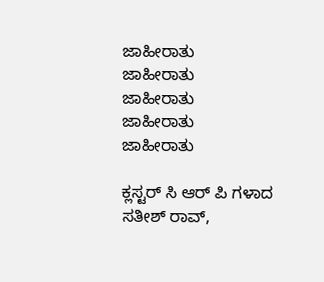ಜಾಹೀರಾತು
ಜಾಹೀರಾತು
ಜಾಹೀರಾತು
ಜಾಹೀರಾತು
ಜಾಹೀರಾತು

ಕ್ಲಸ್ಟರ್ ಸಿ ಆರ್ ಪಿ ಗಳಾದ ಸತೀಶ್ ರಾವ್,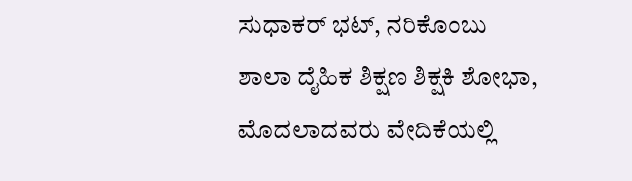ಸುಧಾಕರ್ ಭಟ್, ನರಿಕೊಂಬು ಶಾಲಾ ದೈಹಿಕ ಶಿಕ್ಷಣ ಶಿಕ್ಷಕಿ ಶೋಭಾ, ಮೊದಲಾದವರು ವೇದಿಕೆಯಲ್ಲಿ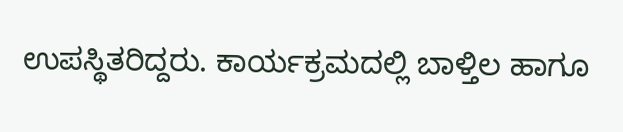ಉಪಸ್ಥಿತರಿದ್ದರು. ಕಾರ್ಯಕ್ರಮದಲ್ಲಿ ಬಾಳ್ತಿಲ ಹಾಗೂ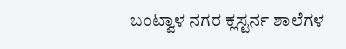ಬಂಟ್ವಾಳ ನಗರ ಕ್ಲಸ್ಟರ್ನ ಶಾಲೆಗಳ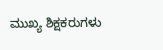ಮುಖ್ಯ ಶಿಕ್ಷಕರುಗಳು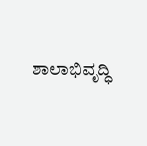ಶಾಲಾಭಿವೃದ್ಧಿ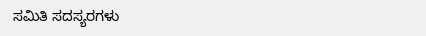ಸಮಿತಿ ಸದಸ್ಯರಗಳು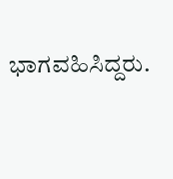ಭಾಗವಹಿಸಿದ್ದರು.